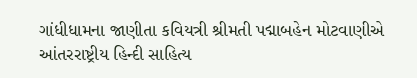ગાંધીધામના જાણીતા કવિયત્રી શ્રીમતી પદ્માબહેન મોટવાણીએ આંતરરાષ્ટ્રીય હિન્દી સાહિત્ય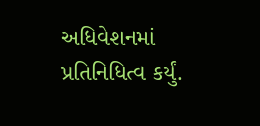અધિવેશનમાં પ્રતિનિધિત્વ કર્યું.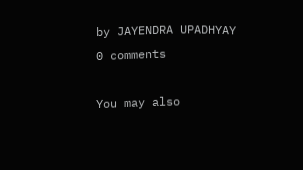by JAYENDRA UPADHYAY
0 comments

You may also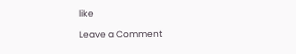like

Leave a Comment